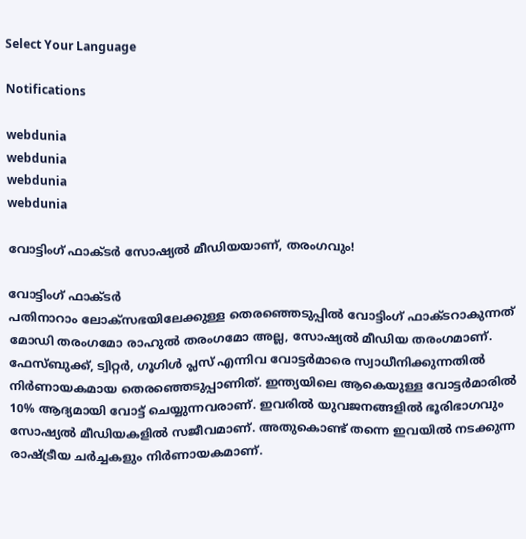Select Your Language

Notifications

webdunia
webdunia
webdunia
webdunia

വോട്ടിംഗ് ഫാക്ടര്‍ സോഷ്യല്‍ മീഡിയയാണ്, തരംഗവും!

വോട്ടിംഗ് ഫാക്ടര്‍
പതിനാറാം ലോക്സഭയിലേക്കുള്ള തെരഞ്ഞെടുപ്പില്‍ വോട്ടിംഗ് ഫാക്ടറാകുന്നത് മോഡി തരംഗമോ രാഹുല്‍ തരംഗമോ അല്ല, സോഷ്യല്‍ മീഡിയ തരംഗമാണ്. ഫേസ്ബുക്ക്, ട്വിറ്റര്‍, ഗൂഗിള്‍ പ്ലസ് എന്നിവ വോട്ടര്‍മാരെ സ്വാധീനിക്കുന്നതില്‍ നിര്‍ണായകമായ തെരഞ്ഞെടുപ്പാണിത്. ഇന്ത്യയിലെ ആകെയുള്ള വോട്ടര്‍മാരില്‍ 10% ആദ്യമായി വോട്ട് ചെയ്യുന്നവരാണ്. ഇവരില്‍ യുവജനങ്ങളില്‍ ഭൂരിഭാഗവും സോഷ്യല്‍ മീഡിയകളില്‍ സജീവമാണ്. അതുകൊണ്ട് തന്നെ ഇവയില്‍ നടക്കുന്ന രാഷ്ട്രീയ ചര്‍ച്ചകളും നിര്‍ണായകമാണ്.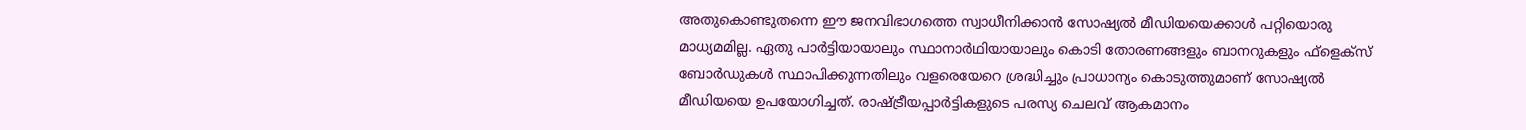അതുകൊണ്ടുതന്നെ ഈ ജനവിഭാഗത്തെ സ്വാധീനിക്കാന്‍ സോഷ്യല്‍ മീഡിയയെക്കാള്‍ പറ്റിയൊരു മാധ്യമമില്ല. ഏതു പാര്‍ട്ടിയായാലും സ്ഥാനാര്‍ഥിയായാലും കൊടി തോരണങ്ങളും ബാനറുകളും ഫ്ളെക്സ് ബോര്‍ഡുകള്‍ സ്ഥാപിക്കുന്നതിലും വളരെയേറെ ശ്രദ്ധിച്ചും പ്രാധാന്യം കൊടുത്തുമാണ് സോഷ്യല്‍ മീഡിയയെ ഉപയോഗിച്ചത്. രാഷ്ട്രീയപ്പാര്‍ട്ടികളുടെ പരസ്യ ചെലവ് ആകമാനം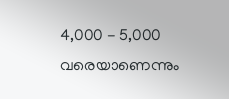4,000 - 5,000 വരെയാണെന്നും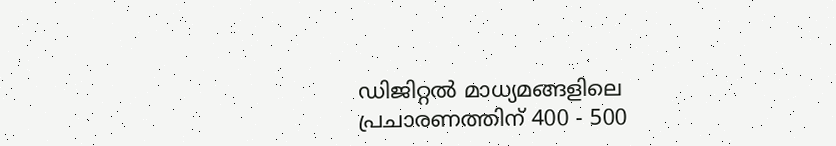ഡിജിറ്റല്‍ മാധ്യമങ്ങളിലെ പ്രചാരണത്തിന് 400 - 500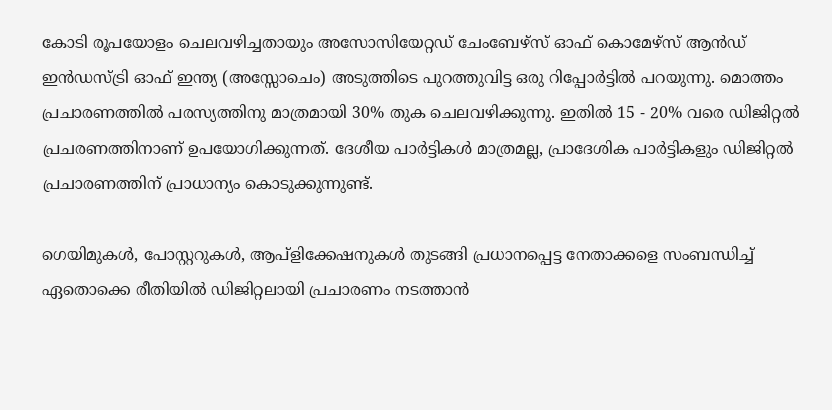കോടി രൂപയോളം ചെലവഴിച്ചതായും അസോസിയേറ്റഡ് ചേംബേഴ്സ് ഓഫ് കൊമേഴ്സ് ആന്‍ഡ് ഇന്‍ഡസ്ട്രി ഓഫ് ഇന്ത്യ (അസ്സോചെം) അടുത്തിടെ പുറത്തുവിട്ട ഒരു റിപ്പോര്‍ട്ടില്‍ പറയുന്നു. മൊത്തം പ്രചാരണത്തില്‍ പരസ്യത്തിനു മാത്രമായി 30% തുക ചെലവഴിക്കുന്നു. ഇതില്‍ 15 - 20% വരെ ഡിജിറ്റല്‍ പ്രചരണത്തിനാണ് ഉപയോഗിക്കുന്നത്. ദേശീയ പാര്‍ട്ടികള്‍ മാത്രമല്ല, പ്രാദേശിക പാര്‍ട്ടികളും ഡിജിറ്റല്‍ പ്രചാരണത്തിന് പ്രാധാന്യം കൊടുക്കുന്നുണ്ട്.

ഗെയിമുകള്‍, പോസ്റ്ററുകള്‍, ആപ്ളിക്കേഷനുകള്‍ തുടങ്ങി പ്രധാനപ്പെട്ട നേതാക്കളെ സംബന്ധിച്ച് ഏതൊക്കെ രീതിയില്‍ ഡിജിറ്റലായി പ്രചാരണം നടത്താന്‍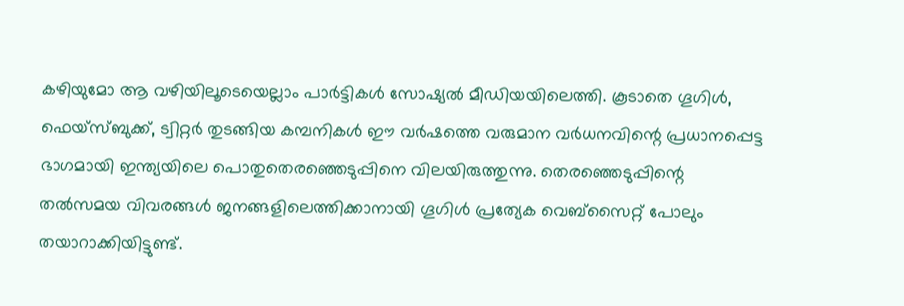കഴിയുമോ ആ വഴിയിലൂടെയെല്ലാം പാര്‍ട്ടികള്‍ സോഷ്യല്‍ മീഡിയയിലെത്തി. കൂടാതെ ഗൂഗിള്‍, ഫെയ്സ്ബുക്ക്, ട്വിറ്റര്‍ തുടങ്ങിയ കമ്പനികള്‍ ഈ വര്‍ഷത്തെ വരുമാന വര്‍ധനവിന്റെ പ്രധാനപ്പെട്ട ഭാഗമായി ഇന്ത്യയിലെ പൊതുതെരഞ്ഞെടുപ്പിനെ വിലയിരുത്തുന്നു. തെരഞ്ഞെടുപ്പിന്റെ തല്‍സമയ വിവരങ്ങള്‍ ജനങ്ങളിലെത്തിക്കാനായി ഗൂഗിള്‍ പ്രത്യേക വെബ്സൈറ്റ് പോലും തയാറാക്കിയിട്ടുണ്ട്.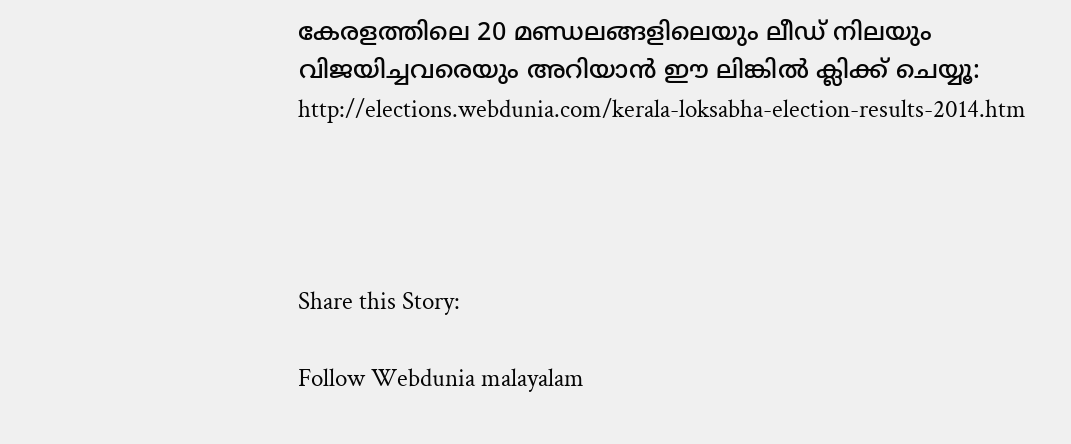കേരളത്തിലെ 20 മണ്ഡലങ്ങളിലെയും ലീഡ് നിലയും വിജയിച്ചവരെയും അറിയാന്‍ ഈ ലിങ്കില്‍ ക്ലിക്ക് ചെയ്യൂ: http://elections.webdunia.com/kerala-loksabha-election-results-2014.htm




Share this Story:

Follow Webdunia malayalam